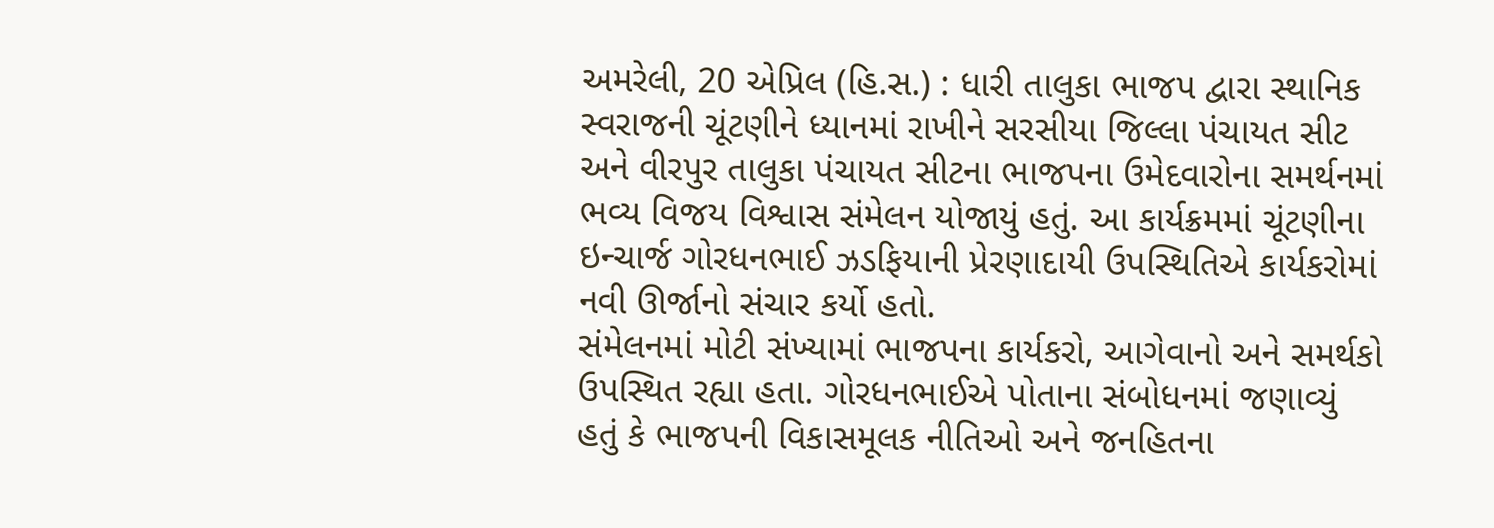અમરેલી, 20 એપ્રિલ (હિ.સ.) : ધારી તાલુકા ભાજપ દ્વારા સ્થાનિક સ્વરાજની ચૂંટણીને ધ્યાનમાં રાખીને સરસીયા જિલ્લા પંચાયત સીટ અને વીરપુર તાલુકા પંચાયત સીટના ભાજપના ઉમેદવારોના સમર્થનમાં ભવ્ય વિજય વિશ્વાસ સંમેલન યોજાયું હતું. આ કાર્યક્રમમાં ચૂંટણીના ઇન્ચાર્જ ગોરધનભાઈ ઝડફિયાની પ્રેરણાદાયી ઉપસ્થિતિએ કાર્યકરોમાં નવી ઊર્જાનો સંચાર કર્યો હતો.
સંમેલનમાં મોટી સંખ્યામાં ભાજપના કાર્યકરો, આગેવાનો અને સમર્થકો ઉપસ્થિત રહ્યા હતા. ગોરધનભાઈએ પોતાના સંબોધનમાં જણાવ્યું હતું કે ભાજપની વિકાસમૂલક નીતિઓ અને જનહિતના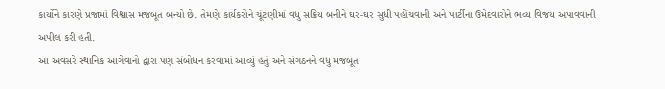કાર્યોને કારણે પ્રજામાં વિશ્વાસ મજબૂત બન્યો છે. તેમણે કાર્યકરોને ચૂંટણીમાં વધુ સક્રિય બનીને ઘર-ઘર સુધી પહોંચવાની અને પાર્ટીના ઉમેદવારોને ભવ્ય વિજય અપાવવાની અપીલ કરી હતી.
આ અવસરે સ્થાનિક આગેવાનો દ્વારા પણ સંબોધન કરવામાં આવ્યું હતું અને સંગઠનને વધુ મજબૂત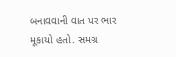બનાવવાની વાત પર ભાર મૂકાયો હતો. સમગ્ર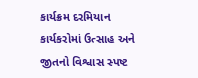કાર્યક્રમ દરમિયાન કાર્યકરોમાં ઉત્સાહ અને જીતનો વિશ્વાસ સ્પષ્ટ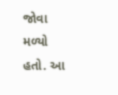જોવા મળ્યો હતો. આ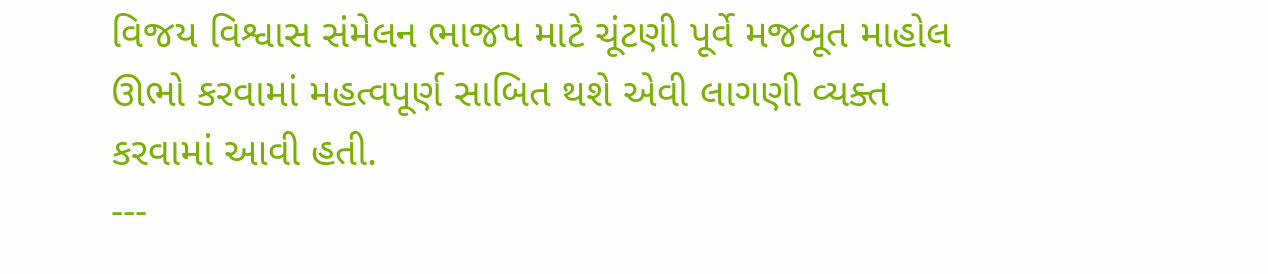વિજય વિશ્વાસ સંમેલન ભાજપ માટે ચૂંટણી પૂર્વે મજબૂત માહોલ ઊભો કરવામાં મહત્વપૂર્ણ સાબિત થશે એવી લાગણી વ્યક્ત કરવામાં આવી હતી.
---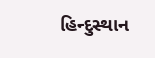હિન્દુસ્થાન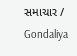સમાચાર / Gondaliya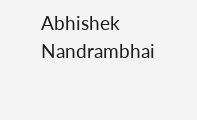Abhishek Nandrambhai